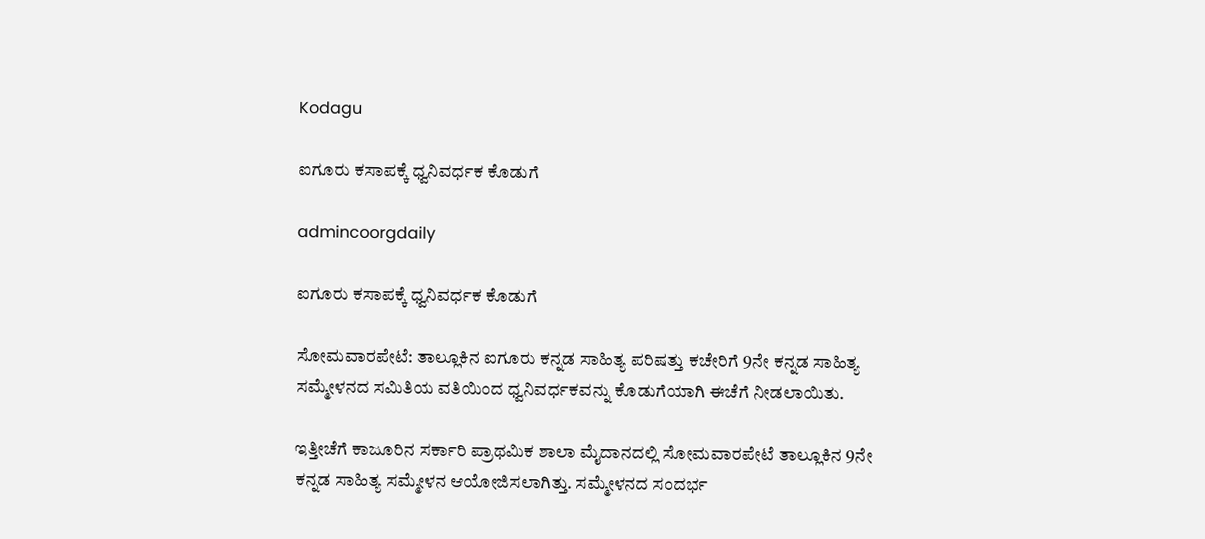Kodagu

ಐಗೂರು ಕಸಾಪಕ್ಕೆ ಧ್ವನಿವರ್ಧಕ ಕೊಡುಗೆ

admincoorgdaily

ಐಗೂರು ಕಸಾಪಕ್ಕೆ ಧ್ವನಿವರ್ಧಕ ಕೊಡುಗೆ

ಸೋಮವಾರಪೇಟೆ: ತಾಲ್ಲೂಕಿನ ಐಗೂರು ಕನ್ನಡ ಸಾಹಿತ್ಯ ಪರಿಷತ್ತು ಕಚೇರಿಗೆ 9ನೇ ಕನ್ನಡ ಸಾಹಿತ್ಯ ಸಮ್ಮೇಳನದ ಸಮಿತಿಯ ವತಿಯಿಂದ ಧ್ವನಿವರ್ಧಕವನ್ನು ಕೊಡುಗೆಯಾಗಿ ಈಚೆಗೆ ನೀಡಲಾಯಿತು.

ಇತ್ತೀಚೆಗೆ ಕಾಜೂರಿನ ಸರ್ಕಾರಿ ಪ್ರಾಥಮಿಕ ಶಾಲಾ ಮೈದಾನದಲ್ಲಿ ಸೋಮವಾರಪೇಟೆ ತಾಲ್ಲೂಕಿನ 9ನೇ ಕನ್ನಡ ಸಾಹಿತ್ಯ ಸಮ್ಮೇಳನ ಆಯೋಜಿಸಲಾಗಿತ್ತು. ಸಮ್ಮೇಳನದ ಸಂದರ್ಭ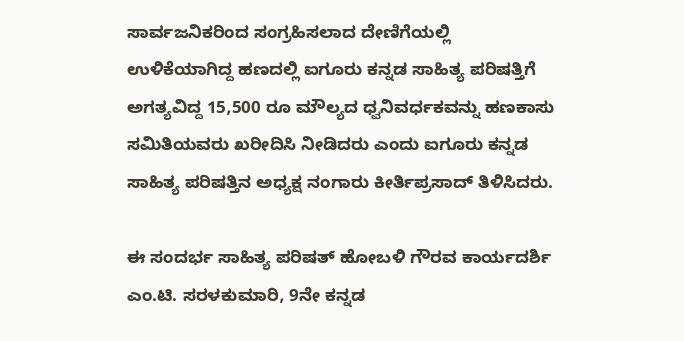ಸಾರ್ವಜನಿಕರಿಂದ ಸಂಗ್ರಹಿಸಲಾದ ದೇಣಿಗೆಯಲ್ಲಿ ಉಳಿಕೆಯಾಗಿದ್ದ ಹಣದಲ್ಲಿ ಐಗೂರು ಕನ್ನಡ ಸಾಹಿತ್ಯ ಪರಿಷತ್ತಿಗೆ ಅಗತ್ಯವಿದ್ದ 15,500 ರೂ ಮೌಲ್ಯದ ಧ್ವನಿವರ್ಧಕವನ್ನು ಹಣಕಾಸು ಸಮಿತಿಯವರು ಖರೀದಿಸಿ ನೀಡಿದರು ಎಂದು ಐಗೂರು ಕನ್ನಡ ಸಾಹಿತ್ಯ ಪರಿಷತ್ತಿನ ಅಧ್ಯಕ್ಷ ನಂಗಾರು ಕೀರ್ತಿಪ್ರಸಾದ್ ತಿಳಿಸಿದರು.

ಈ ಸಂದರ್ಭ ಸಾಹಿತ್ಯ ಪರಿಷತ್ ಹೋಬಳಿ ಗೌರವ ಕಾರ್ಯದರ್ಶಿ ಎಂ.ಟಿ. ಸರಳಕುಮಾರಿ, 9ನೇ ಕನ್ನಡ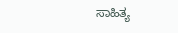ಸಾಹಿತ್ಯ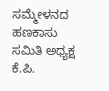ಸಮ್ಮೇಳನದ ಹಣಕಾಸು ಸಮಿತಿ ಅಧ್ಯಕ್ಷ ಕೆ.ಪಿ.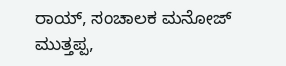ರಾಯ್, ಸಂಚಾಲಕ ಮನೋಜ್ ಮುತ್ತಪ್ಪ,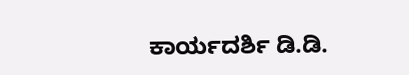ಕಾರ್ಯದರ್ಶಿ ಡಿ.ಡಿ.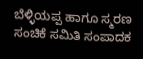ಬೆಳ್ಳಿಯಪ್ಪ ಹಾಗೂ ಸ್ಮರಣ ಸಂಚಿಕೆ ಸಮಿತಿ ಸಂಪಾದಕ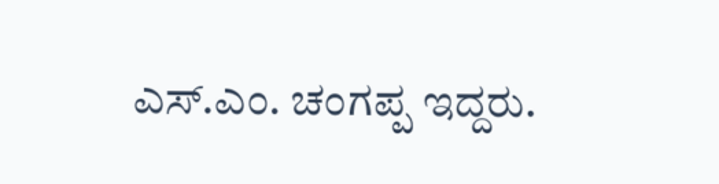ಎಸ್.ಎಂ. ಚಂಗಪ್ಪ ಇದ್ದರು.